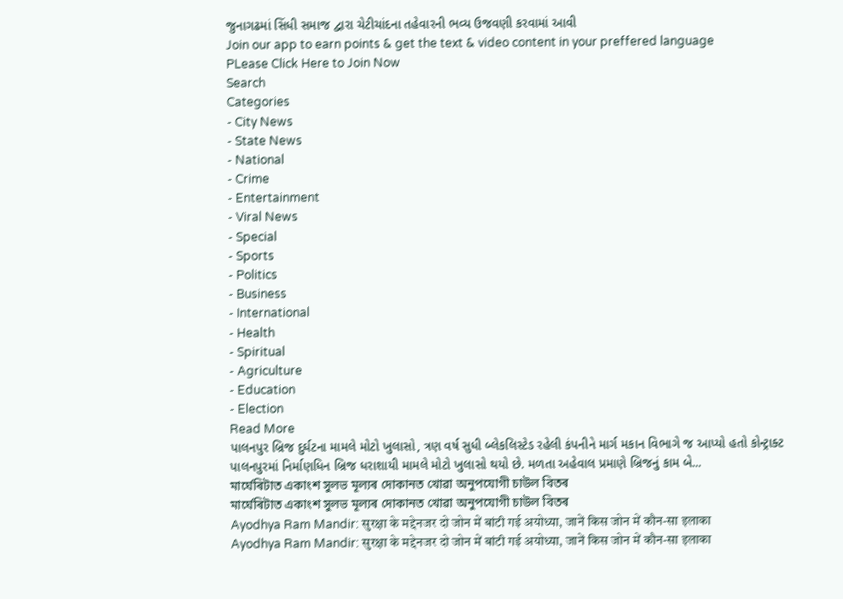જુનાગઢમાં સિંધી સમાજ દ્વારા ચેટીચાંદના તહેવારની ભવ્ય ઉજવણી કરવામાં આવી
Join our app to earn points & get the text & video content in your preffered language
PLease Click Here to Join Now
Search
Categories
- City News
- State News
- National
- Crime
- Entertainment
- Viral News
- Special
- Sports
- Politics
- Business
- International
- Health
- Spiritual
- Agriculture
- Education
- Election
Read More
પાલનપુર બ્રિજ દુર્ઘટના મામલે મોટો ખુલાસો, ત્રણ વર્ષ સુધી બ્લેકલિસ્ટેડ રહેલી કંપનીને માર્ગ મકાન વિભાગે જ આપ્યો હતો કોન્ટ્રાક્ટ
પાલનપુરમાં નિર્માણધિન બ્રિજ ધરાશાયી મામલે મોટો ખુલાસો થયો છે. મળતા અહેવાલ પ્રમાણે બ્રિજનું કામ બે...
মাৰ্ঘেৰিটাত একাংশ সুলভ মূল্যৰ দোকানত খোৱা অনুপযোগী চাউল বিতৰ
মাৰ্ঘেৰিটাত একাংশ সুলভ মূল্যৰ দোকানত খোৱা অনুপযোগী চাউল বিতৰ
Ayodhya Ram Mandir: सुरक्षा के मद्देनजर दो जोन में बांटी गई अयोध्या, जानें किस जोन में कौन-सा इलाका
Ayodhya Ram Mandir: सुरक्षा के मद्देनजर दो जोन में बांटी गई अयोध्या, जानें किस जोन में कौन-सा इलाका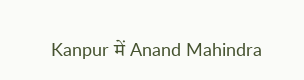Kanpur में Anand Mahindra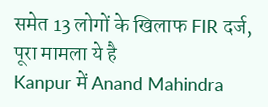समेत 13 लोगों के खिलाफ FIR दर्ज, पूरा मामला ये है
Kanpur में Anand Mahindra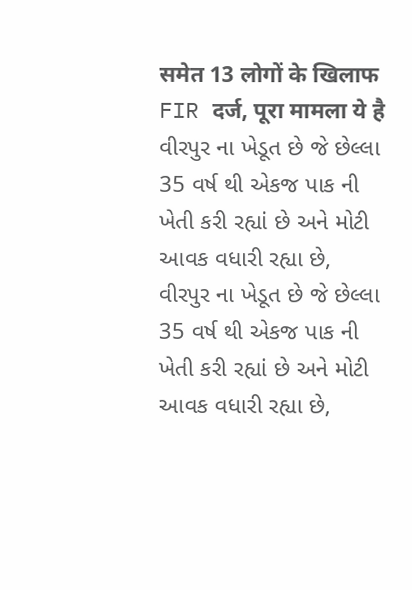समेत 13 लोगों के खिलाफ FIR दर्ज, पूरा मामला ये है
વીરપુર ના ખેડૂત છે જે છેલ્લા 35 વર્ષ થી એકજ પાક ની ખેતી કરી રહ્યાં છે અને મોટી આવક વધારી રહ્યા છે,
વીરપુર ના ખેડૂત છે જે છેલ્લા 35 વર્ષ થી એકજ પાક ની ખેતી કરી રહ્યાં છે અને મોટી આવક વધારી રહ્યા છે,